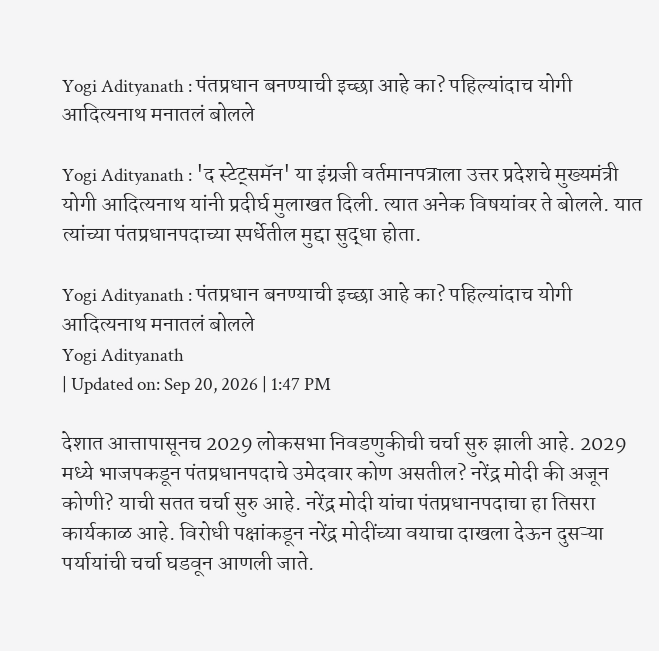Yogi Adityanath : पंतप्रधान बनण्याची इच्छा आहे का? पहिल्यांदाच योगी आदित्यनाथ मनातलं बोलले

Yogi Adityanath : 'द स्टेट्समॅन' या इंग्रजी वर्तमानपत्राला उत्तर प्रदेशचे मुख्यमंत्री योगी आदित्यनाथ यांनी प्रदीर्घ मुलाखत दिली. त्यात अनेक विषयांवर ते बोलले. यात त्यांच्या पंतप्रधानपदाच्या स्पर्धेतील मुद्दा सुद्धा होता.

Yogi Adityanath : पंतप्रधान बनण्याची इच्छा आहे का? पहिल्यांदाच योगी आदित्यनाथ मनातलं बोलले
Yogi Adityanath
| Updated on: Sep 20, 2026 | 1:47 PM

देशात आत्तापासूनच 2029 लोकसभा निवडणुकीची चर्चा सुरु झाली आहे. 2029 मध्ये भाजपकडून पंतप्रधानपदाचे उमेदवार कोण असतील? नरेंद्र मोदी की अजून कोणी? याची सतत चर्चा सुरु आहे. नरेंद्र मोदी यांचा पंतप्रधानपदाचा हा तिसरा कार्यकाळ आहे. विरोधी पक्षांकडून नरेंद्र मोदींच्या वयाचा दाखला देऊन दुसऱ्या पर्यायांची चर्चा घडवून आणली जाते.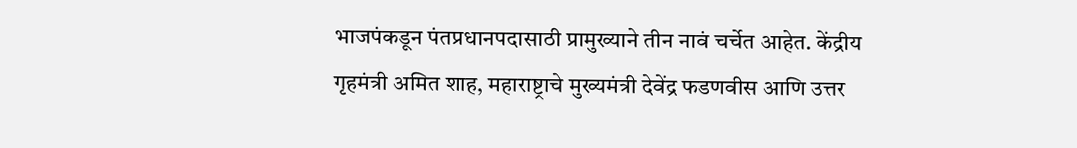भाजपंकडून पंतप्रधानपदासाठी प्रामुख्याने तीन नावं चर्चेत आहेत. केंद्रीय गृहमंत्री अमित शाह, महाराष्ट्राचे मुख्यमंत्री देवेंद्र फडणवीस आणि उत्तर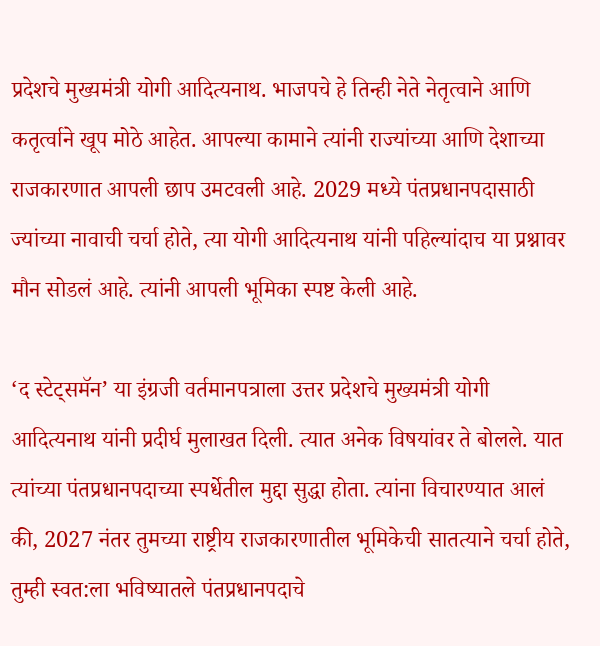प्रदेशचे मुख्यमंत्री योगी आदित्यनाथ. भाजपचे हे तिन्ही नेते नेतृत्वाने आणि कतृर्त्वाने खूप मोठे आहेत. आपल्या कामाने त्यांनी राज्यांच्या आणि देशाच्या राजकारणात आपली छाप उमटवली आहे. 2029 मध्ये पंतप्रधानपदासाठी ज्यांच्या नावाची चर्चा होते, त्या योगी आदित्यनाथ यांनी पहिल्यांदाच या प्रश्नावर मौन सोडलं आहे. त्यांनी आपली भूमिका स्पष्ट केली आहे.

‘द स्टेट्समॅन’ या इंग्रजी वर्तमानपत्राला उत्तर प्रदेशचे मुख्यमंत्री योगी आदित्यनाथ यांनी प्रदीर्घ मुलाखत दिली. त्यात अनेक विषयांवर ते बोलले. यात त्यांच्या पंतप्रधानपदाच्या स्पर्धेतील मुद्दा सुद्धा होता. त्यांना विचारण्यात आलं की, 2027 नंतर तुमच्या राष्ट्रीय राजकारणातील भूमिकेची सातत्याने चर्चा होते, तुम्ही स्वत:ला भविष्यातले पंतप्रधानपदाचे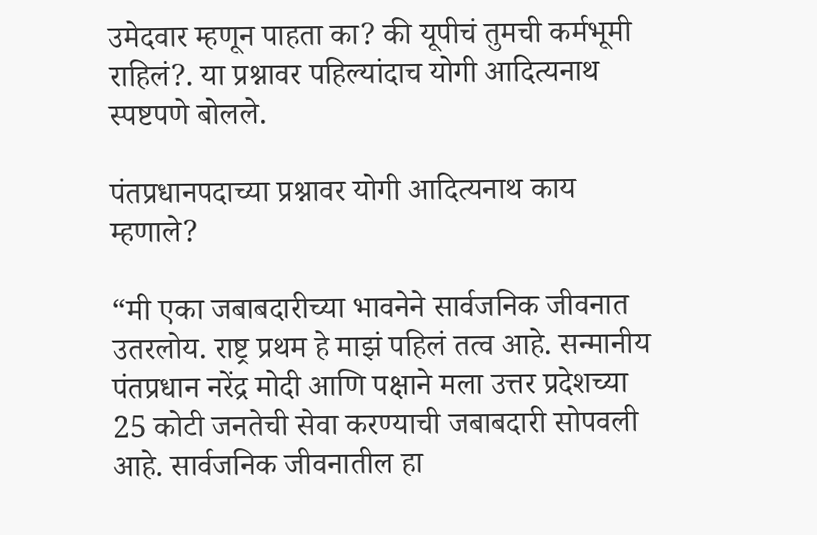उमेदवार म्हणून पाहता का? की यूपीचं तुमची कर्मभूमी राहिलं?. या प्रश्नावर पहिल्यांदाच योगी आदित्यनाथ स्पष्टपणे बोलले.

पंतप्रधानपदाच्या प्रश्नावर योगी आदित्यनाथ काय म्हणाले?

“मी एका जबाबदारीच्या भावनेने सार्वजनिक जीवनात उतरलोय. राष्ट्र प्रथम हे माझं पहिलं तत्व आहे. सन्मानीय पंतप्रधान नरेंद्र मोदी आणि पक्षाने मला उत्तर प्रदेशच्या 25 कोटी जनतेची सेवा करण्याची जबाबदारी सोपवली आहे. सार्वजनिक जीवनातील हा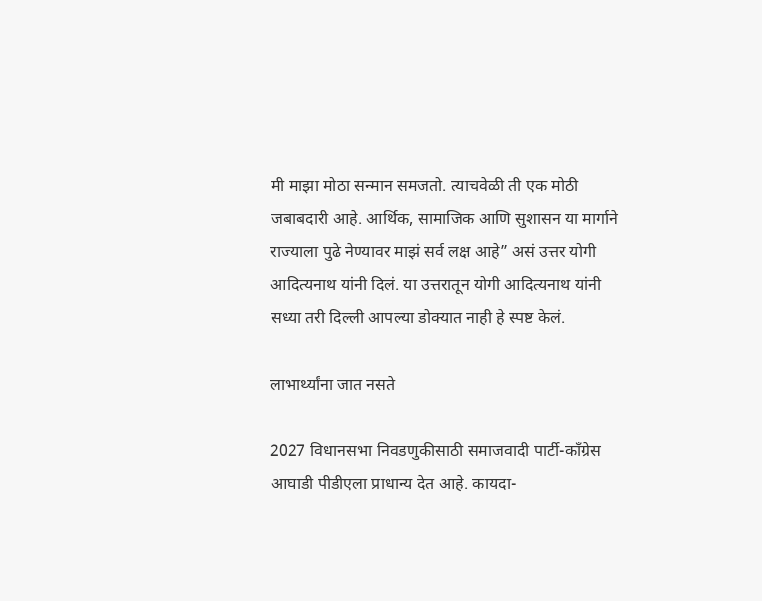मी माझा मोठा सन्मान समजतो. त्याचवेळी ती एक मोठी जबाबदारी आहे. आर्थिक, सामाजिक आणि सुशासन या मार्गाने राज्याला पुढे नेण्यावर माझं सर्व लक्ष आहे” असं उत्तर योगी आदित्यनाथ यांनी दिलं. या उत्तरातून योगी आदित्यनाथ यांनी सध्या तरी दिल्ली आपल्या डोक्यात नाही हे स्पष्ट केलं.

लाभार्थ्यांना जात नसते

2027 विधानसभा निवडणुकीसाठी समाजवादी पार्टी-काँग्रेस आघाडी पीडीएला प्राधान्य देत आहे. कायदा-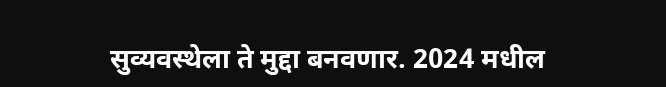सुव्यवस्थेला ते मुद्दा बनवणार. 2024 मधील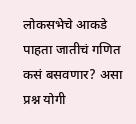लोकसभेचे आकडे पाहता जातीचं गणित कसं बसवणार? असा प्रश्न योगी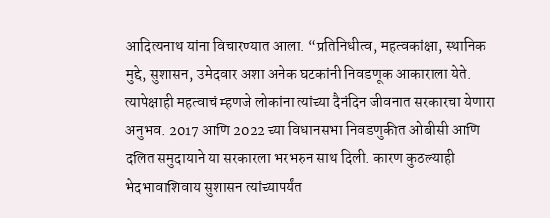आदित्यनाथ यांना विचारण्यात आला. “प्रतिनिधीत्व, महत्वकांक्षा, स्थानिक मुद्दे, सुशासन, उमेदवार अशा अनेक घटकांनी निवडणूक आकाराला येते. त्यापेक्षाही महत्वाचं म्हणजे लोकांना त्यांच्या दैनंदिन जीवनात सरकारचा येणारा अनुभव. 2017 आणि 2022 च्या विधानसभा निवडणुकीत ओबीसी आणि दलित समुदायाने या सरकारला भरभरुन साथ दिली. कारण कुठल्याही भेदभावाशिवाय सुशासन त्यांच्यापर्यंत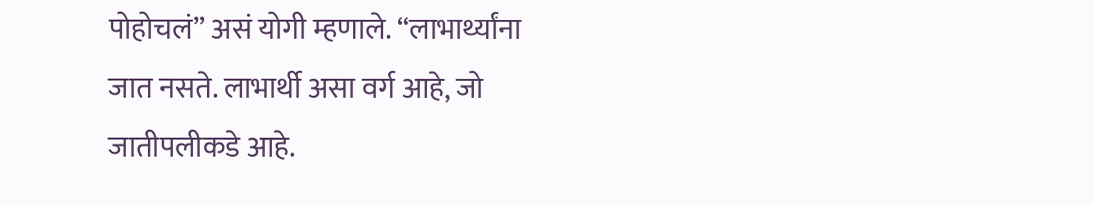पोहोचलं” असं योगी म्हणाले. “लाभार्थ्यांना जात नसते. लाभार्थी असा वर्ग आहे, जो जातीपलीकडे आहे.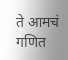ते आमचं गणित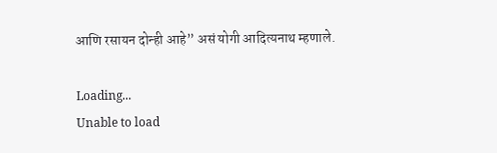आणि रसायन दोन्ही आहे” असं योगी आदित्यनाथ म्हणाले.

Loading...
Unable to load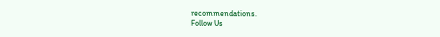recommendations.
Follow Us